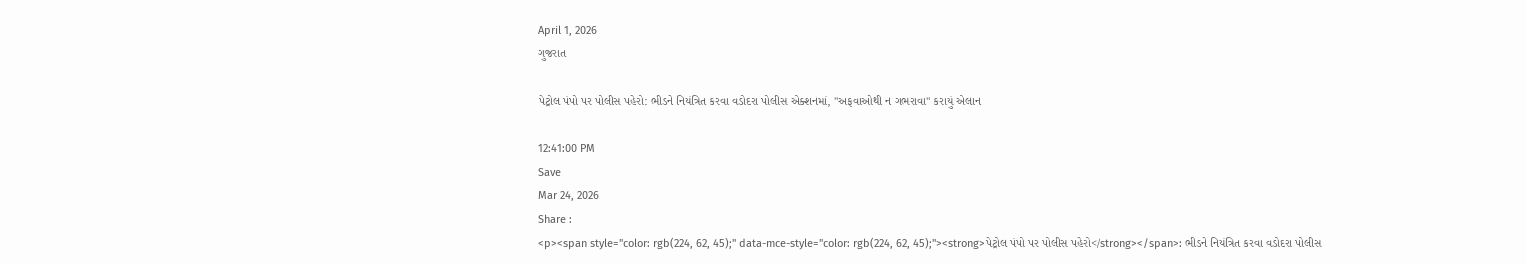April 1, 2026
ગુજરાત

પેટ્રોલ પંપો પર પોલીસ પહેરો: ભીડને નિયંત્રિત કરવા વડોદરા પોલીસ એક્શનમાં, "અફવાઓથી ન ગભરાવા" કરાયું એલાન

12:41:00 PM
Save
Mar 24, 2026
Share :
<p><span style="color: rgb(224, 62, 45);" data-mce-style="color: rgb(224, 62, 45);"><strong>પેટ્રોલ પંપો પર પોલીસ પહેરો</strong></span>: ભીડને નિયંત્રિત કરવા વડોદરા પોલીસ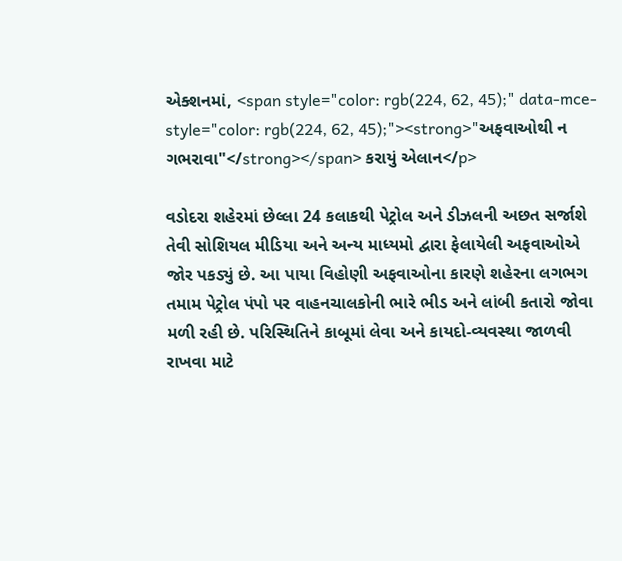એક્શનમાં, <span style="color: rgb(224, 62, 45);" data-mce-style="color: rgb(224, 62, 45);"><strong>"અફવાઓથી ન ગભરાવા"</strong></span> કરાયું એલાન</p>

વડોદરા શહેરમાં છેલ્લા 24 કલાકથી પેટ્રોલ અને ડીઝલની અછત સર્જાશે તેવી સોશિયલ મીડિયા અને અન્ય માધ્યમો દ્વારા ફેલાયેલી અફવાઓએ જોર પકડ્યું છે. આ પાયા વિહોણી અફવાઓના કારણે શહેરના લગભગ તમામ પેટ્રોલ પંપો પર વાહનચાલકોની ભારે ભીડ અને લાંબી કતારો જોવા મળી રહી છે. પરિસ્થિતિને કાબૂમાં લેવા અને કાયદો-વ્યવસ્થા જાળવી રાખવા માટે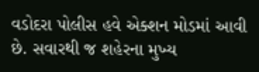વડોદરા પોલીસ હવે એક્શન મોડમાં આવી છે. સવારથી જ શહેરના મુખ્ય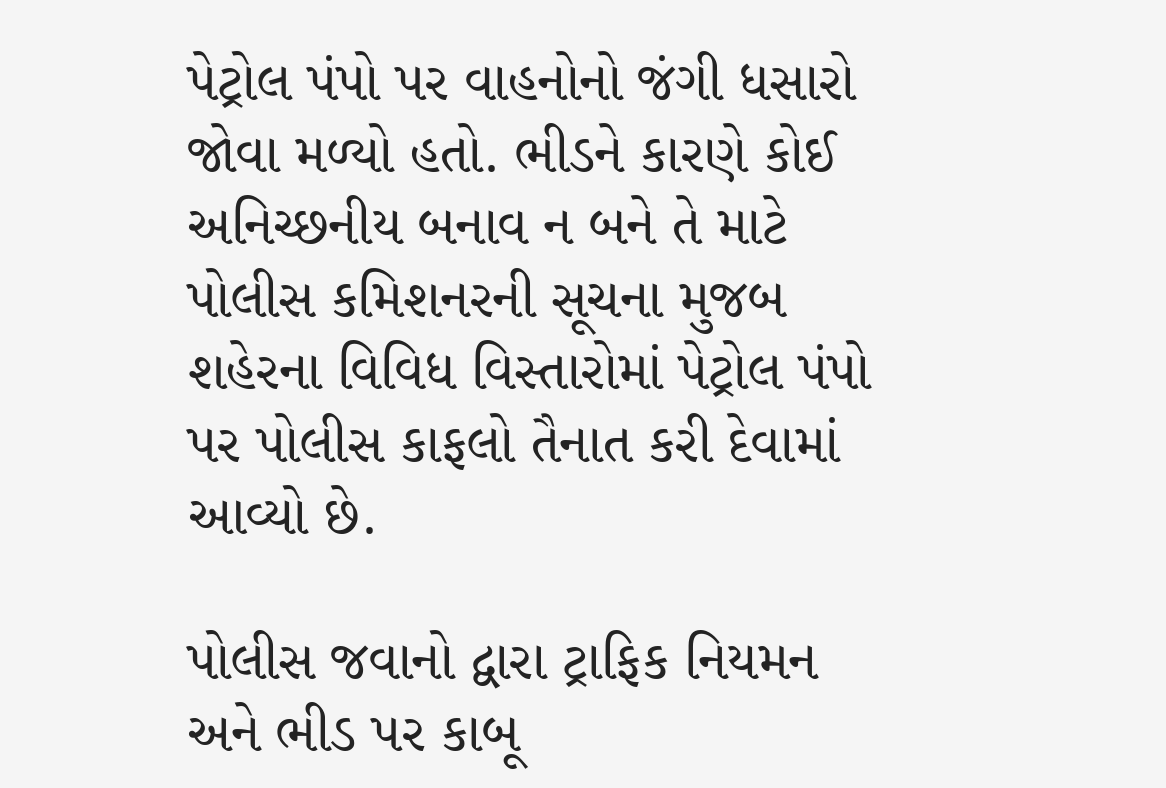પેટ્રોલ પંપો પર વાહનોનો જંગી ધસારો જોવા મળ્યો હતો. ભીડને કારણે કોઈ અનિચ્છનીય બનાવ ન બને તે માટે પોલીસ કમિશનરની સૂચના મુજબ શહેરના વિવિધ વિસ્તારોમાં પેટ્રોલ પંપો પર પોલીસ કાફલો તૈનાત કરી દેવામાં આવ્યો છે.

પોલીસ જવાનો દ્વારા ટ્રાફિક નિયમન અને ભીડ પર કાબૂ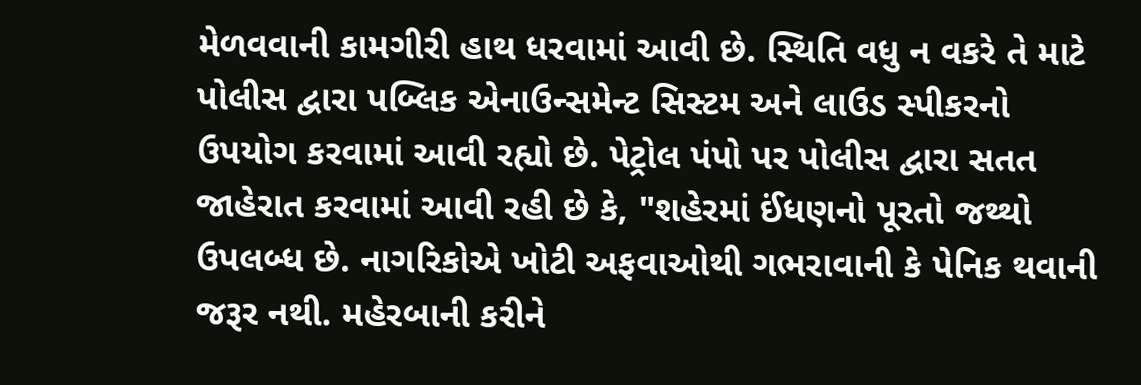મેળવવાની કામગીરી હાથ ધરવામાં આવી છે. સ્થિતિ વધુ ન વકરે તે માટે પોલીસ દ્વારા પબ્લિક એનાઉન્સમેન્ટ સિસ્ટમ અને લાઉડ સ્પીકરનો ઉપયોગ કરવામાં આવી રહ્યો છે. પેટ્રોલ પંપો પર પોલીસ દ્વારા સતત જાહેરાત કરવામાં આવી રહી છે કે, "શહેરમાં ઈંધણનો પૂરતો જથ્થો ઉપલબ્ધ છે. નાગરિકોએ ખોટી અફવાઓથી ગભરાવાની કે પેનિક થવાની જરૂર નથી. મહેરબાની કરીને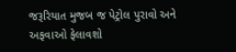જરૂરિયાત મુજબ જ પેટ્રોલ પુરાવો અને અફવાઓ ફેલાવશો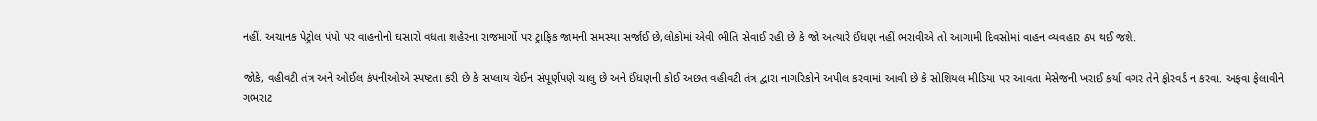નહીં. અચાનક પેટ્રોલ પંપો પર વાહનોનો ઘસારો વધતા શહેરના રાજમાર્ગો પર ટ્રાફિક જામની સમસ્યા સર્જાઈ છે,લોકોમાં એવી ભીતિ સેવાઈ રહી છે કે જો અત્યારે ઈંધણ નહીં ભરાવીએ તો આગામી દિવસોમાં વાહન વ્યવહાર ઠપ થઈ જશે.

જોકે, વહીવટી તંત્ર અને ઓઈલ કંપનીઓએ સ્પષ્ટતા કરી છે કે સપ્લાય ચેઈન સંપૂર્ણપણે ચાલુ છે અને ઈંધણની કોઈ અછત વહીવટી તંત્ર દ્વારા નાગરિકોને અપીલ કરવામાં આવી છે કે સોશિયલ મીડિયા પર આવતા મેસેજની ખરાઈ કર્યા વગર તેને ફોરવર્ડ ન કરવા. અફવા ફેલાવીને ગભરાટ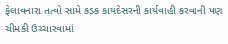ફેલાવનારા તત્વો સામે કડક કાયદેસરની કાર્યવાહી કરવાની પણ ચીમકી ઉચ્ચારવામાં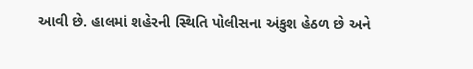આવી છે. હાલમાં શહેરની સ્થિતિ પોલીસના અંકુશ હેઠળ છે અને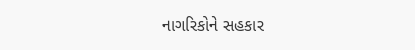નાગરિકોને સહકાર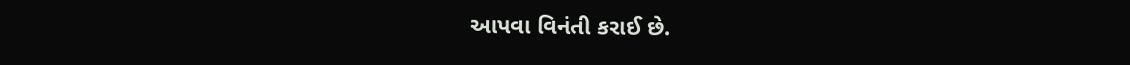આપવા વિનંતી કરાઈ છે.